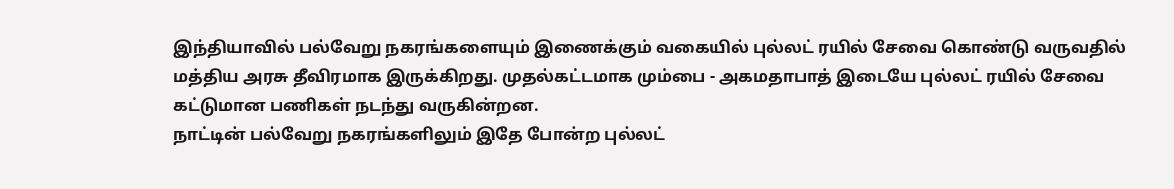இந்தியாவில் பல்வேறு நகரங்களையும் இணைக்கும் வகையில் புல்லட் ரயில் சேவை கொண்டு வருவதில் மத்திய அரசு தீவிரமாக இருக்கிறது. முதல்கட்டமாக மும்பை - அகமதாபாத் இடையே புல்லட் ரயில் சேவை கட்டுமான பணிகள் நடந்து வருகின்றன.
நாட்டின் பல்வேறு நகரங்களிலும் இதே போன்ற புல்லட்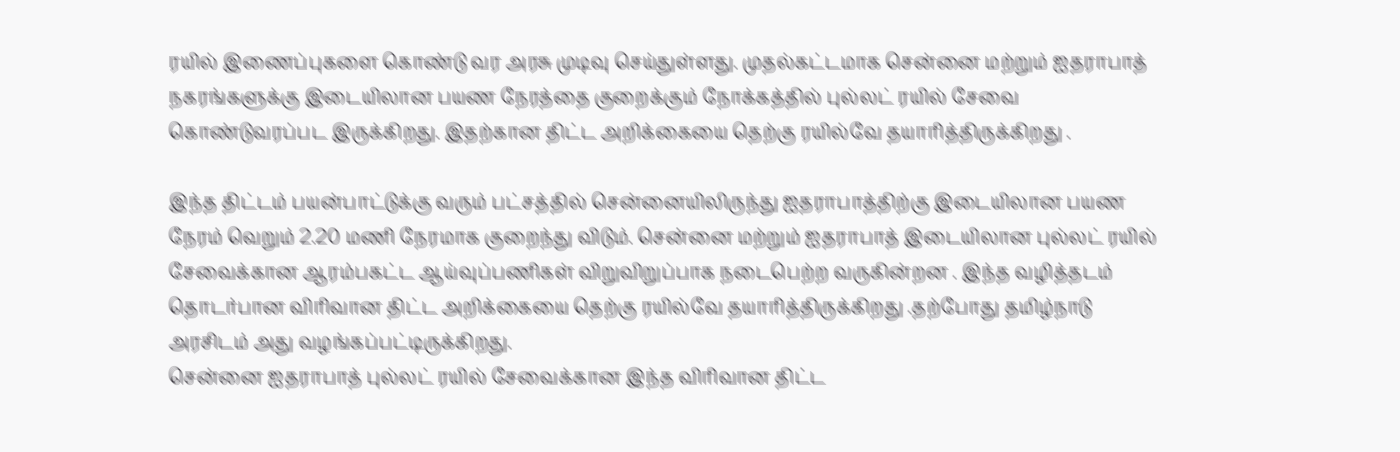ரயில் இணைப்புகளை கொண்டு வர அரசு முடிவு செய்துள்ளது. முதல்கட்டமாக சென்னை மற்றும் ஐதராபாத் நகரங்களுக்கு இடையிலான பயண நேரத்தை குறைக்கும் நோக்கத்தில் புல்லட் ரயில் சேவை கொண்டுவரப்பட இருக்கிறது. இதற்கான திட்ட அறிக்கையை தெற்கு ரயில்வே தயாரித்திருக்கிறது .

இந்த திட்டம் பயன்பாட்டுக்கு வரும் பட்சத்தில் சென்னையிலிருந்து ஐதராபாத்திற்கு இடையிலான பயண நேரம் வெறும் 2.20 மணி நேரமாக குறைந்து விடும். சென்னை மற்றும் ஐதராபாத் இடையிலான புல்லட் ரயில் சேவைக்கான ஆரம்பகட்ட ஆய்வுப்பணிகள் விறுவிறுப்பாக நடைபெற்ற வருகின்றன . இந்த வழித்தடம் தொடர்பான விரிவான திட்ட அறிக்கையை தெற்கு ரயில்வே தயாரித்திருக்கிறது .தற்போது தமிழ்நாடு அரசிடம் அது வழங்கப்பட்டிருக்கிறது.
சென்னை ஐதராபாத் புல்லட் ரயில் சேவைக்கான இந்த விரிவான திட்ட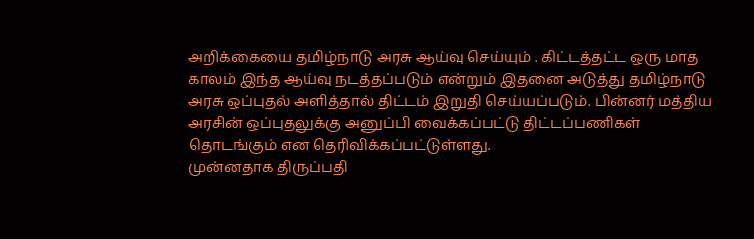அறிக்கையை தமிழ்நாடு அரசு ஆய்வு செய்யும் . கிட்டத்தட்ட ஒரு மாத காலம் இந்த ஆய்வு நடத்தப்படும் என்றும் இதனை அடுத்து தமிழ்நாடு அரசு ஒப்புதல் அளித்தால் திட்டம் இறுதி செய்யப்படும். பின்னர் மத்திய அரசின் ஒப்புதலுக்கு அனுப்பி வைக்கப்பட்டு திட்டப்பணிகள் தொடங்கும் என தெரிவிக்கப்பட்டுள்ளது.
முன்னதாக திருப்பதி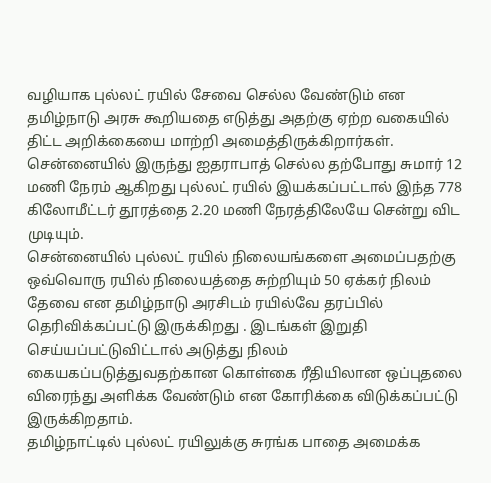வழியாக புல்லட் ரயில் சேவை செல்ல வேண்டும் என தமிழ்நாடு அரசு கூறியதை எடுத்து அதற்கு ஏற்ற வகையில் திட்ட அறிக்கையை மாற்றி அமைத்திருக்கிறார்கள். சென்னையில் இருந்து ஐதராபாத் செல்ல தற்போது சுமார் 12 மணி நேரம் ஆகிறது புல்லட் ரயில் இயக்கப்பட்டால் இந்த 778 கிலோமீட்டர் தூரத்தை 2.20 மணி நேரத்திலேயே சென்று விட முடியும்.
சென்னையில் புல்லட் ரயில் நிலையங்களை அமைப்பதற்கு ஒவ்வொரு ரயில் நிலையத்தை சுற்றியும் 50 ஏக்கர் நிலம் தேவை என தமிழ்நாடு அரசிடம் ரயில்வே தரப்பில் தெரிவிக்கப்பட்டு இருக்கிறது . இடங்கள் இறுதி செய்யப்பட்டுவிட்டால் அடுத்து நிலம் கையகப்படுத்துவதற்கான கொள்கை ரீதியிலான ஒப்புதலை விரைந்து அளிக்க வேண்டும் என கோரிக்கை விடுக்கப்பட்டு இருக்கிறதாம்.
தமிழ்நாட்டில் புல்லட் ரயிலுக்கு சுரங்க பாதை அமைக்க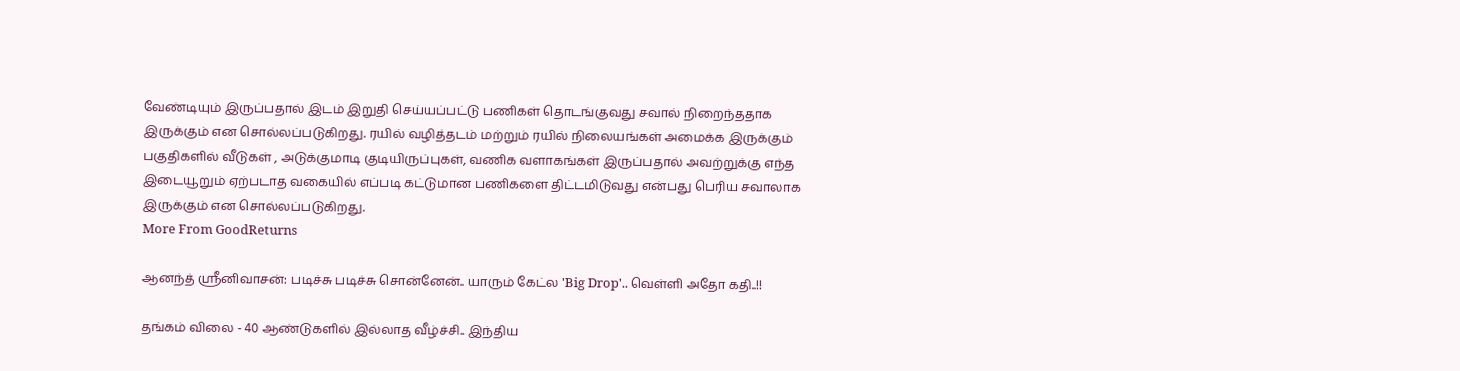வேண்டியும் இருப்பதால் இடம் இறுதி செய்யப்பட்டு பணிகள் தொடங்குவது சவால் நிறைந்ததாக இருக்கும் என சொல்லப்படுகிறது. ரயில் வழித்தடம் மற்றும் ரயில் நிலையங்கள் அமைக்க இருக்கும் பகுதிகளில் வீடுகள் , அடுக்குமாடி குடியிருப்புகள், வணிக வளாகங்கள் இருப்பதால் அவற்றுக்கு எந்த இடையூறும் ஏற்படாத வகையில் எப்படி கட்டுமான பணிகளை திட்டமிடுவது என்பது பெரிய சவாலாக இருக்கும் என சொல்லப்படுகிறது.
More From GoodReturns

ஆனந்த் ஸ்ரீனிவாசன்: படிச்சு படிச்சு சொன்னேன்.. யாரும் கேட்ல 'Big Drop'.. வெள்ளி அதோ கதி..!!

தங்கம் விலை - 40 ஆண்டுகளில் இல்லாத வீழ்ச்சி.. இந்திய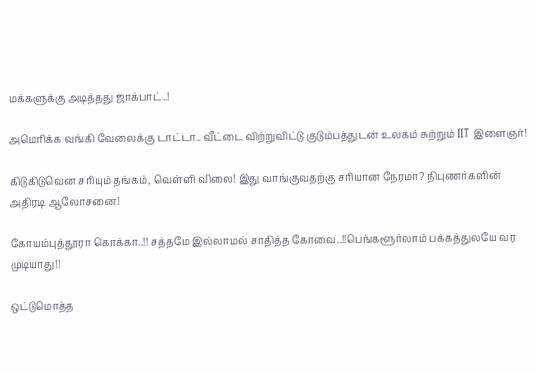மக்களுக்கு அடித்தது ஜாக்பாட்..!

அமெரிக்க வங்கி வேலைக்கு டாட்டா.. வீட்டை விற்றுவிட்டு குடும்பத்துடன் உலகம் சுற்றும் IIT இளைஞர்!

கிடுகிடுவென சரியும் தங்கம், வெள்ளி விலை! இது வாங்குவதற்கு சரியான நேரமா? நிபுணர்களின் அதிரடி ஆலோசனை!

கோயம்புத்தூரா கொக்கா..!! சத்தமே இல்லாமல் சாதித்த கோவை..!!பெங்களூர்லாம் பக்கத்துலயே வர முடியாது!!

ஒட்டுமொத்த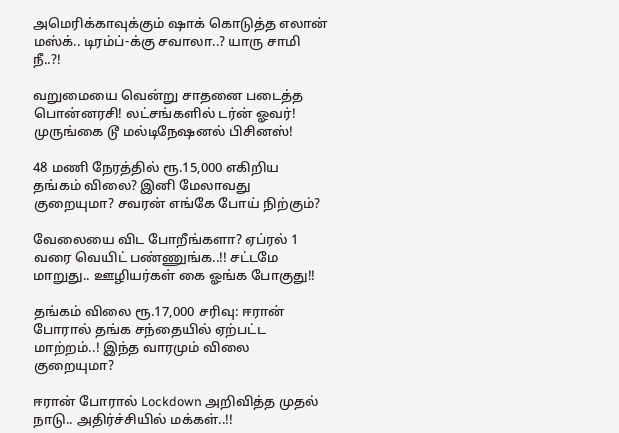அமெரிக்காவுக்கும் ஷாக் கொடுத்த எலான் மஸ்க்.. டிரம்ப்-க்கு சவாலா..? யாரு சாமி நீ..?!

வறுமையை வென்று சாதனை படைத்த பொன்னரசி! லட்சங்களில் டர்ன் ஓவர்! முருங்கை டூ மல்டிநேஷனல் பிசினஸ்!

48 மணி நேரத்தில் ரூ.15,000 எகிறிய தங்கம் விலை? இனி மேலாவது குறையுமா? சவரன் எங்கே போய் நிற்கும்?

வேலையை விட போறீங்களா? ஏப்ரல் 1 வரை வெயிட் பண்ணுங்க..!! சட்டமே மாறுது.. ஊழியர்கள் கை ஓங்க போகுது!!

தங்கம் விலை ரூ.17,000 சரிவு: ஈரான் போரால் தங்க சந்தையில் ஏற்பட்ட மாற்றம்..! இந்த வாரமும் விலை குறையுமா?

ஈரான் போரால் Lockdown அறிவித்த முதல் நாடு.. அதிர்ச்சியில் மக்கள்..!!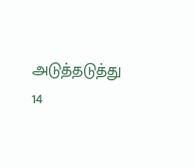அடுத்தடுத்து 14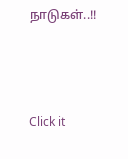நாடுகள்..!!



Click it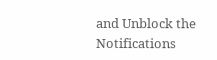and Unblock the Notifications